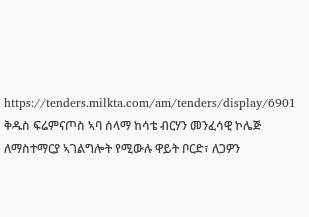https://tenders.milkta.com/am/tenders/display/6901
ቅዱስ ፍሬምናጦስ ኣባ ሰላማ ከሳቴ ብርሃን መንፈሳዊ ኮሌጅ ለማስተማርያ ኣገልግሎት የሚውሉ ዋይት ቦርድ፣ ለጋዎን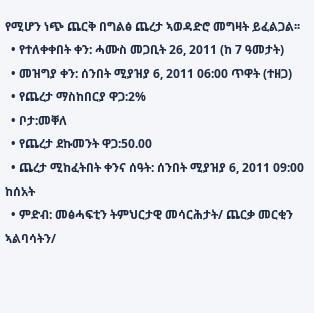የሚሆን ነጭ ጨርቅ በግልፅ ጨረታ ኣወዳድሮ መግዛት ይፈልጋል፡፡
  • የተለቀቀበት ቀን: ሓሙስ መጋቢት 26, 2011 (ከ 7 ዓመታት)
  • መዝግያ ቀን: ሰንበት ሚያዝያ 6, 2011 06:00 ጥዋት (ተዘጋ)
  • የጨረታ ማስከበርያ ዋጋ:2%
  • ቦታ:መቐለ
  • የጨረታ ደኩመንት ዋጋ:50.00
  • ጨረታ ሚከፈትበት ቀንና ሰዓት: ሰንበት ሚያዝያ 6, 2011 09:00 ከሰአት
  • ምድብ: መፅሓፍቲን ትምህርታዊ መሳርሕታት/ ጨርቃ መርቂን ኣልባሳትን/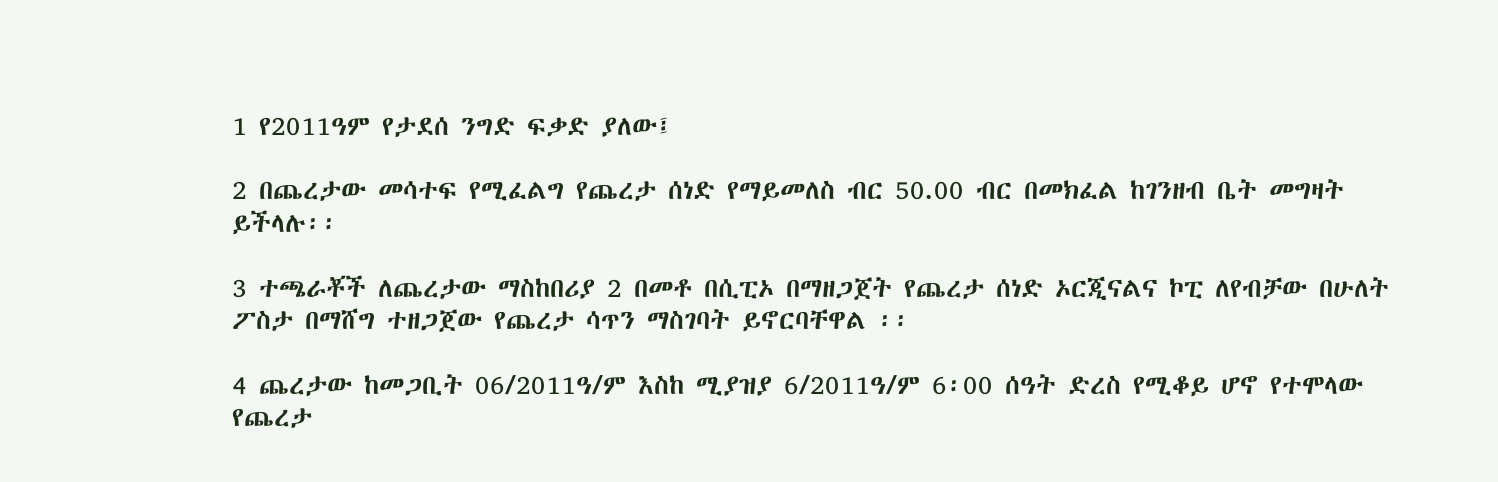1 የ2011ዓም የታደሰ ንግድ ፍቃድ ያለው፤

2 በጨረታው መሳተፍ የሚፈልግ የጨረታ ሰነድ የማይመለስ ብር 50.00 ብር በመክፈል ከገንዘብ ቤት መግዛት ይችላሉ፡፡

3 ተጫራቾች ለጨረታው ማስከበሪያ 2 በመቶ በሲፒኦ በማዘጋጀት የጨረታ ሰነድ ኦርጂናልና ኮፒ ለየብቻው በሁለት ፖስታ በማሸግ ተዘጋጀው የጨረታ ሳጥን ማስገባት ይኖርባቸዋል ፡፡

4 ጨረታው ከመጋቢት 06/2011ዓ/ም እስከ ሚያዝያ 6/2011ዓ/ም 6፡00 ሰዓት ድረስ የሚቆይ ሆኖ የተሞላው የጨረታ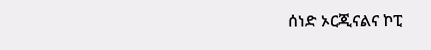ሰነድ ኦርጂናልና ኮፒ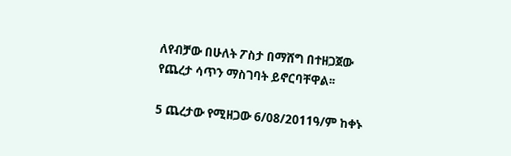ለየብቻው በሁለት ፖስታ በማሸግ በተዘጋጀው የጨረታ ሳጥን ማስገባት ይኖርባቸዋል፡፡

5 ጨረታው የሚዘጋው 6/08/2011ዓ/ም ከቀኑ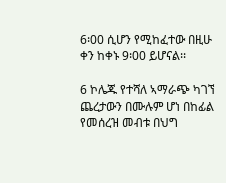6፡00 ሲሆን የሚከፈተው በዚሁ ቀን ከቀኑ 9፡00 ይሆናል፡፡

6 ኮሌጁ የተሻለ ኣማራጭ ካገኘ ጨረታውን በሙሉም ሆነ በከፊል የመሰረዝ መብቱ በህግ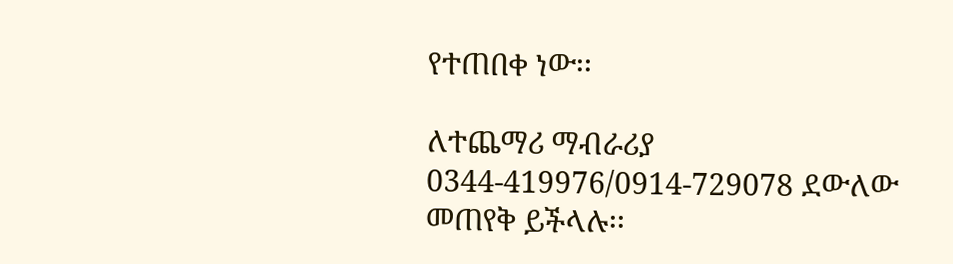የተጠበቀ ነው፡፡

ለተጨማሪ ማብራሪያ 0344-419976/0914-729078 ደውለው መጠየቅ ይችላሉ፡፡